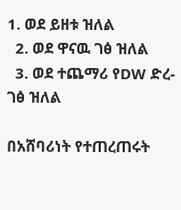1. ወደ ይዘቱ ዝለል
  2. ወደ ዋናዉ ገፅ ዝለል
  3. ወደ ተጨማሪ የDW ድረ-ገፅ ዝለል

በአሸባሪነት የተጠረጠሩት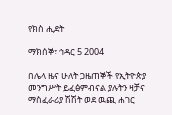የክስ ሒደት

ማክሰኞ፣ ኅዳር 5 2004

በሌላ ዜና ሁለት ጋዜጠኞች የኢትዮጵያ መንግሥት ይፈፅምብናል ያሉትን ዛቻና ማስፈራሪያ ሽሽት ወደ ዉጪ ሐገር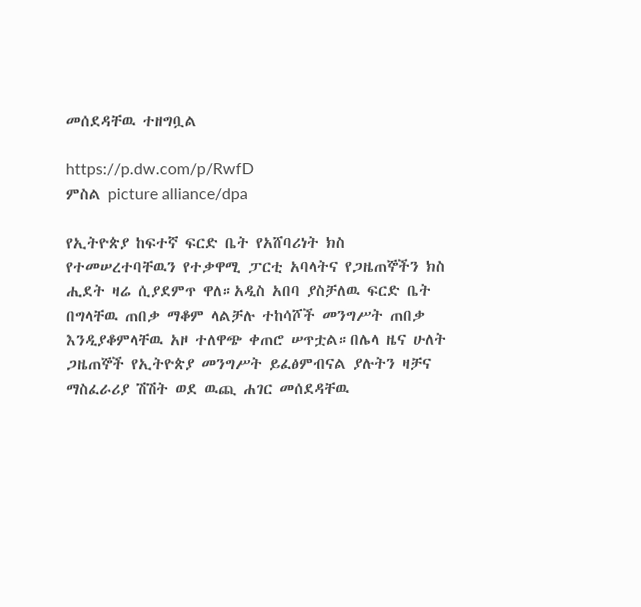መሰደዳቸዉ ተዘግቧል

https://p.dw.com/p/RwfD
ምስል picture alliance/dpa

የኢትዮጵያ ከፍተኛ ፍርድ ቤት የአሸባሪነት ክስ የተመሠረተባቸዉን የተቃዋሚ ፓርቲ አባላትና የጋዜጠኞችን ክስ ሒደት ዛሬ ሲያደምጥ ዋለ።አዲስ አበባ ያስቻለዉ ፍርድ ቤት በግላቸዉ ጠበቃ ማቆም ላልቻሉ ተከሳሾች መንግሥት ጠበቃ እንዲያቆምላቸዉ አዞ ተለዋጭ ቀጠሮ ሠጥቷል።በሌላ ዜና ሁለት ጋዜጠኞች የኢትዮጵያ መንግሥት ይፈፅምብናል ያሉትን ዛቻና ማስፈራሪያ ሽሽት ወደ ዉጪ ሐገር መሰደዳቸዉ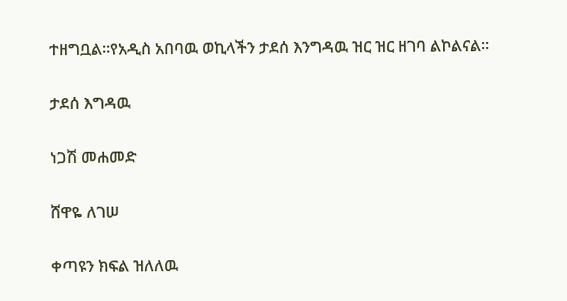ተዘግቧል።የአዲስ አበባዉ ወኪላችን ታደሰ እንግዳዉ ዝር ዝር ዘገባ ልኮልናል።

ታደሰ እግዳዉ

ነጋሽ መሐመድ

ሸዋዬ ለገሠ

ቀጣዩን ክፍል ዝለለዉ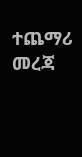ተጨማሪ መረጃ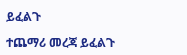ይፈልጉ

ተጨማሪ መረጃ ይፈልጉ